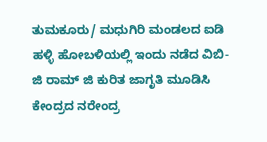ತುಮಕೂರು/ ಮಧುಗಿರಿ ಮಂಡಲದ ಐಡಿ ಹಳ್ಳಿ ಹೋಬಳಿಯಲ್ಲಿ ಇಂದು ನಡೆದ ವಿಬಿ-ಜಿ ರಾಮ್ ಜಿ ಕುರಿತ ಜಾಗೃತಿ ಮೂಡಿಸಿ ಕೇಂದ್ರದ ನರೇಂದ್ರ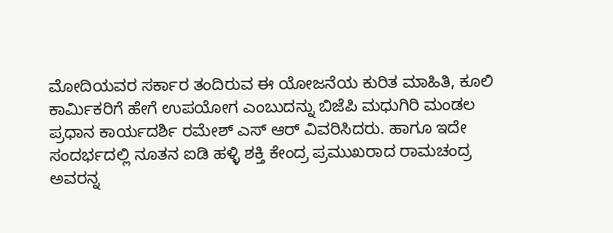ಮೋದಿಯವರ ಸರ್ಕಾರ ತಂದಿರುವ ಈ ಯೋಜನೆಯ ಕುರಿತ ಮಾಹಿತಿ, ಕೂಲಿ ಕಾರ್ಮಿಕರಿಗೆ ಹೇಗೆ ಉಪಯೋಗ ಎಂಬುದನ್ನು ಬಿಜೆಪಿ ಮಧುಗಿರಿ ಮಂಡಲ ಪ್ರಧಾನ ಕಾರ್ಯದರ್ಶಿ ರಮೇಶ್ ಎಸ್ ಆರ್ ವಿವರಿಸಿದರು. ಹಾಗೂ ಇದೇ ಸಂದರ್ಭದಲ್ಲಿ ನೂತನ ಐಡಿ ಹಳ್ಳಿ ಶಕ್ತಿ ಕೇಂದ್ರ ಪ್ರಮುಖರಾದ ರಾಮಚಂದ್ರ ಅವರನ್ನ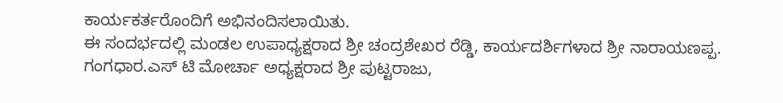ಕಾರ್ಯಕರ್ತರೊಂದಿಗೆ ಅಭಿನಂದಿಸಲಾಯಿತು.
ಈ ಸಂದರ್ಭದಲ್ಲಿ ಮಂಡಲ ಉಪಾಧ್ಯಕ್ಷರಾದ ಶ್ರೀ ಚಂದ್ರಶೇಖರ ರೆಡ್ಡಿ, ಕಾರ್ಯದರ್ಶಿಗಳಾದ ಶ್ರೀ ನಾರಾಯಣಪ್ಪ. ಗಂಗಧಾರ.ಎಸ್ ಟಿ ಮೋರ್ಚಾ ಅಧ್ಯಕ್ಷರಾದ ಶ್ರೀ ಪುಟ್ಟರಾಜು,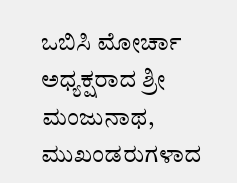ಒಬಿಸಿ ಮೋರ್ಚಾ ಅಧ್ಯಕ್ಷರಾದ ಶ್ರೀ ಮಂಜುನಾಥ, ಮುಖಂಡರುಗಳಾದ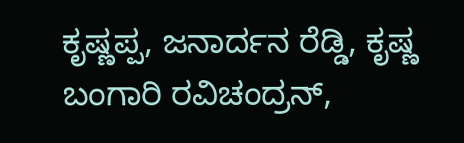ಕೃಷ್ಣಪ್ಪ, ಜನಾರ್ದನ ರೆಡ್ಡಿ, ಕೃಷ್ಣ ಬಂಗಾರಿ ರವಿಚಂದ್ರನ್,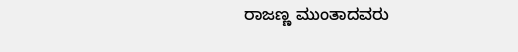ರಾಜಣ್ಣ ಮುಂತಾದವರು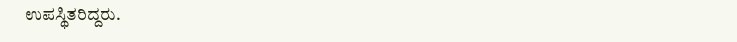ಉಪಸ್ಥಿತರಿದ್ದರು.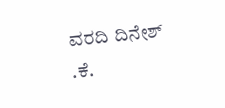ವರದಿ ದಿನೇಶ್ .ಕೆ.